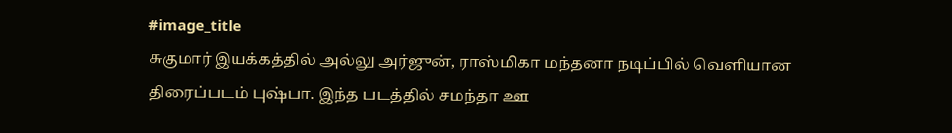#image_title
சுகுமார் இயக்கத்தில் அல்லு அர்ஜுன், ராஸ்மிகா மந்தனா நடிப்பில் வெளியான திரைப்படம் புஷ்பா. இந்த படத்தில் சமந்தா ஊ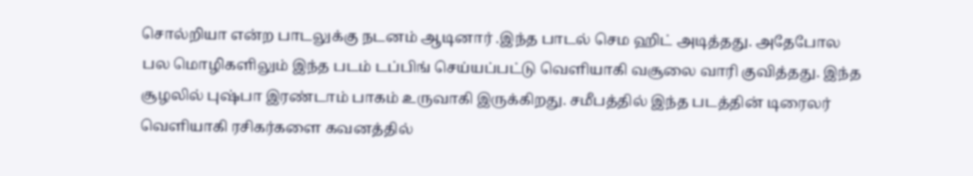சொல்றியா என்ற பாடலுக்கு நடனம் ஆடினார் .இந்த பாடல் செம ஹிட் அடித்தது. அதேபோல பல மொழிகளிலும் இந்த படம் டப்பிங் செய்யப்பட்டு வெளியாகி வசூலை வாரி குவித்தது. இந்த சூழலில் புஷ்பா இரண்டாம் பாகம் உருவாகி இருக்கிறது. சமீபத்தில் இந்த படத்தின் டிரைலர் வெளியாகி ரசிகர்களை கவனத்தில்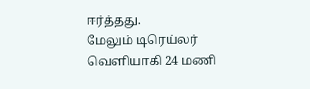ஈர்த்தது.
மேலும் டிரெய்லர் வெளியாகி 24 மணி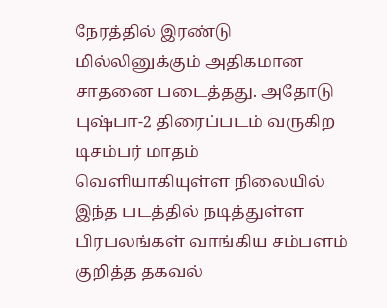நேரத்தில் இரண்டு மில்லினுக்கும் அதிகமான சாதனை படைத்தது. அதோடு புஷ்பா-2 திரைப்படம் வருகிற டிசம்பர் மாதம் வெளியாகியுள்ள நிலையில் இந்த படத்தில் நடித்துள்ள பிரபலங்கள் வாங்கிய சம்பளம் குறித்த தகவல்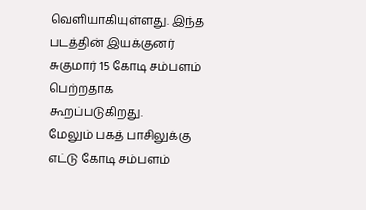வெளியாகியுள்ளது. இந்த படத்தின் இயக்குனர் சுகுமார் 15 கோடி சம்பளம் பெற்றதாக கூறப்படுகிறது.
மேலும் பகத் பாசிலுக்கு எட்டு கோடி சம்பளம்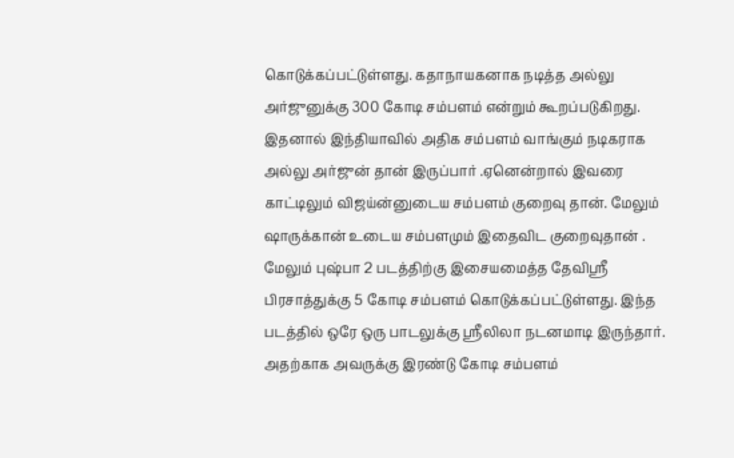கொடுக்கப்பட்டுள்ளது. கதாநாயகனாக நடித்த அல்லு அர்ஜுனுக்கு 300 கோடி சம்பளம் என்றும் கூறப்படுகிறது. இதனால் இந்தியாவில் அதிக சம்பளம் வாங்கும் நடிகராக அல்லு அர்ஜுன் தான் இருப்பார் .ஏனென்றால் இவரை காட்டிலும் விஜய்ன்னுடைய சம்பளம் குறைவு தான். மேலும் ஷாருக்கான் உடைய சம்பளமும் இதைவிட குறைவுதான் .
மேலும் புஷ்பா 2 படத்திற்கு இசையமைத்த தேவிஸ்ரீ பிரசாத்துக்கு 5 கோடி சம்பளம் கொடுக்கப்பட்டுள்ளது. இந்த படத்தில் ஒரே ஒரு பாடலுக்கு ஸ்ரீலிலா நடனமாடி இருந்தார். அதற்காக அவருக்கு இரண்டு கோடி சம்பளம்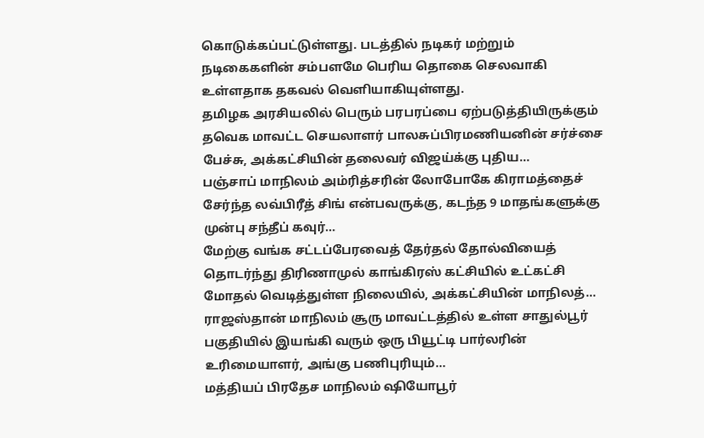கொடுக்கப்பட்டுள்ளது. படத்தில் நடிகர் மற்றும் நடிகைகளின் சம்பளமே பெரிய தொகை செலவாகி உள்ளதாக தகவல் வெளியாகியுள்ளது.
தமிழக அரசியலில் பெரும் பரபரப்பை ஏற்படுத்தியிருக்கும் தவெக மாவட்ட செயலாளர் பாலசுப்பிரமணியனின் சர்ச்சை பேச்சு, அக்கட்சியின் தலைவர் விஜய்க்கு புதிய…
பஞ்சாப் மாநிலம் அம்ரித்சரின் லோபோகே கிராமத்தைச் சேர்ந்த லவ்பிரீத் சிங் என்பவருக்கு, கடந்த 9 மாதங்களுக்கு முன்பு சந்தீப் கவுர்…
மேற்கு வங்க சட்டப்பேரவைத் தேர்தல் தோல்வியைத் தொடர்ந்து திரிணாமுல் காங்கிரஸ் கட்சியில் உட்கட்சி மோதல் வெடித்துள்ள நிலையில், அக்கட்சியின் மாநிலத்…
ராஜஸ்தான் மாநிலம் சூரு மாவட்டத்தில் உள்ள சாதுல்பூர் பகுதியில் இயங்கி வரும் ஒரு பியூட்டி பார்லரின் உரிமையாளர், அங்கு பணிபுரியும்…
மத்தியப் பிரதேச மாநிலம் ஷியோபூர்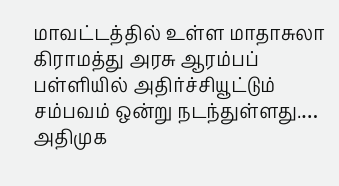மாவட்டத்தில் உள்ள மாதாசுலா கிராமத்து அரசு ஆரம்பப் பள்ளியில் அதிர்ச்சியூட்டும் சம்பவம் ஒன்று நடந்துள்ளது.…
அதிமுக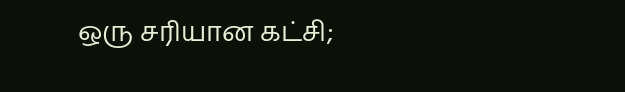ஒரு சரியான கட்சி;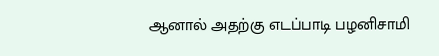ஆனால் அதற்கு எடப்பாடி பழனிசாமி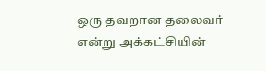ஒரு தவறான தலைவர் என்று அக்கட்சியின்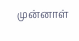முன்னாள்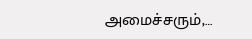அமைச்சரும்,…